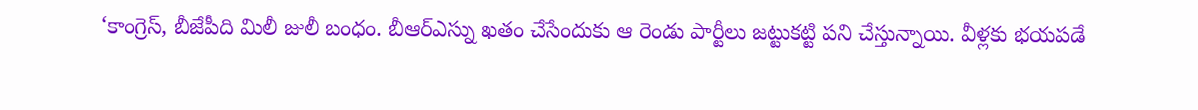‘కాంగ్రెస్, బీజేపీది మిలీ జులీ బంధం. బీఆర్ఎస్ను ఖతం చేసేందుకు ఆ రెండు పార్టీలు జట్టుకట్టి పని చేస్తున్నాయి. వీళ్లకు భయపడే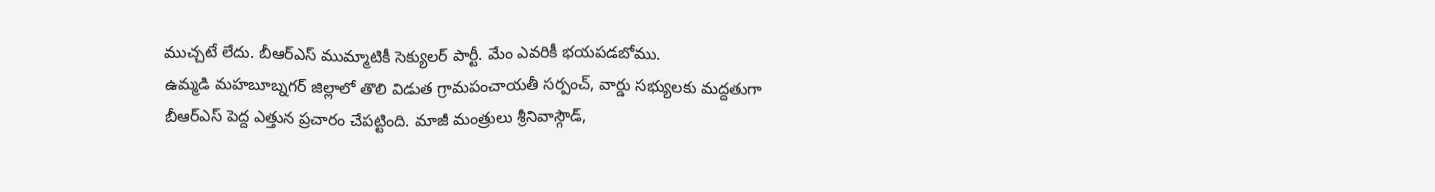ముచ్చటే లేదు. బీఆర్ఎస్ ముమ్మాటికీ సెక్యులర్ పార్టీ. మేం ఎవరికీ భయపడబోము.
ఉమ్మడి మహబూబ్నగర్ జిల్లాలో తొలి విడుత గ్రామపంచాయతీ సర్పంచ్, వార్డు సభ్యులకు మద్దతుగా బీఆర్ఎస్ పెద్ద ఎత్తున ప్రచారం చేపట్టింది. మాజీ మంత్రులు శ్రీనివాస్గౌడ్,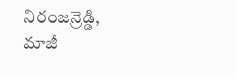నిరంజన్రెడ్డి, మాజీ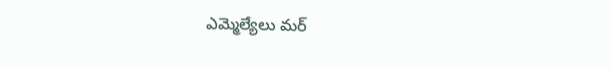ఎమ్మెల్యేలు మర్